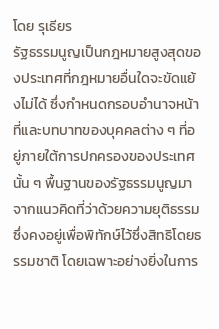โดย รุเธียร
รัฐธรรมนูญเป็นกฎหมายสูงสุดของประเทศที่กฎหมายอื่นใดจะขัดแย้งไม่ได้ ซึ่งกำหนดกรอบอำนาจหน้าที่และบทบาทของบุคคลต่าง ๆ ที่อยู่ภายใต้การปกครองของประเทศนั้น ๆ พื้นฐานของรัฐธรรมนูญมาจากแนวคิดที่ว่าด้วยความยุติธรรมซึ่งคงอยู่เพื่อพิทักษ์ไว้ซึ่งสิทธิโดยธรรมชาติ โดยเฉพาะอย่างยิ่งในการ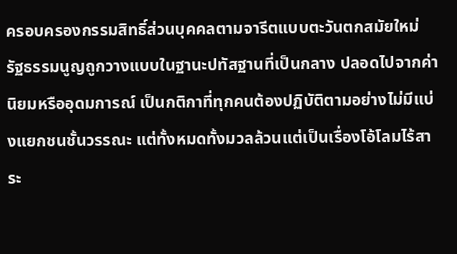ครอบครองกรรมสิทธิ์ส่วนบุคคลตามจารีตแบบตะวันตกสมัยใหม่ รัฐธรรมนูญถูกวางแบบในฐานะปทัสฐานที่เป็นกลาง ปลอดไปจากค่านิยมหรืออุดมการณ์ เป็นกติกาที่ทุกคนต้องปฏิบัติตามอย่างไม่มีแบ่งแยกชนชั้นวรรณะ แต่ทั้งหมดทั้งมวลล้วนแต่เป็นเรื่องโอ้โลมไร้สาระ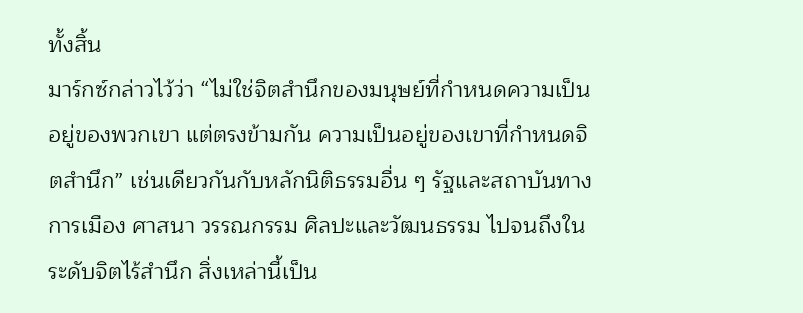ทั้งสิ้น
มาร์กซ์กล่าวไว้ว่า “ไม่ใช่จิตสำนึกของมนุษย์ที่กำหนดความเป็นอยู่ของพวกเขา แต่ตรงข้ามกัน ความเป็นอยู่ของเขาที่กำหนดจิตสำนึก” เช่นเดียวกันกับหลักนิติธรรมอื่น ๆ รัฐและสถาบันทางการเมือง ศาสนา วรรณกรรม ศิลปะและวัฒนธรรม ไปจนถึงในระดับจิตไร้สำนึก สิ่งเหล่านี้เป็น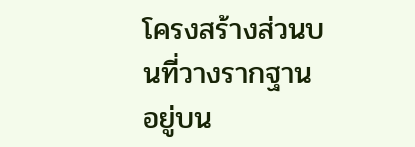โครงสร้างส่วนบนที่วางรากฐานอยู่บน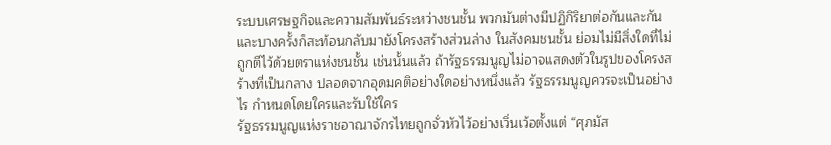ระบบเศรษฐกิจและความสัมพันธ์ระหว่างชนชั้น พวกมันต่างมีปฏิกิริยาต่อกันและกันและบางครั้งก็สะท้อนกลับมายังโครงสร้างส่วนล่าง ในสังคมชนชั้น ย่อมไม่มีสิ่งใดที่ไม่ถูกตีไว้ด้วยตราแห่งชนชั้น เช่นนั้นแล้ว ถ้ารัฐธรรมนูญไม่อาจแสดงตัวในรูปของโครงสร้างที่เป็นกลาง ปลอดจากอุดมคติอย่างใดอย่างหนึ่งแล้ว รัฐธรรมนูญควรจะเป็นอย่างไร กำหนดโดยใครและรับใช้ใคร
รัฐธรรมนูญแห่งราชอาณาจักรไทยถูกจั่วหัวไว้อย่างเวิ่นเว้อตั้งแต่ “ศุภมัส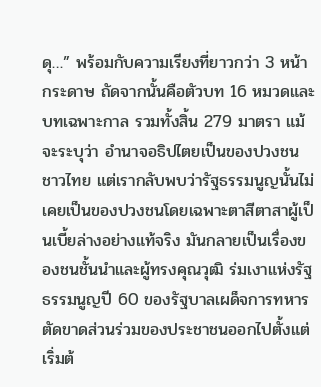ดุ…” พร้อมกับความเรียงที่ยาวกว่า 3 หน้ากระดาษ ถัดจากนั้นคือตัวบท 16 หมวดและบทเฉพาะกาล รวมทั้งสิ้น 279 มาตรา แม้จะระบุว่า อำนาจอธิปไตยเป็นของปวงชนชาวไทย แต่เรากลับพบว่ารัฐธรรมนูญนั้นไม่เคยเป็นของปวงชนโดยเฉพาะตาสีตาสาผู้เป็นเบี้ยล่างอย่างแท้จริง มันกลายเป็นเรื่องของชนชั้นนำและผู้ทรงคุณวุฒิ ร่มเงาแห่งรัฐธรรมนูญปี 60 ของรัฐบาลเผด็จการทหารตัดขาดส่วนร่วมของประชาชนออกไปตั้งแต่เริ่มต้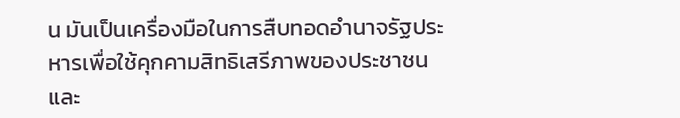น มันเป็นเครื่องมือในการสืบทอดอำนาจรัฐประหารเพื่อใช้คุกคามสิทธิเสรีภาพของประชาชน และ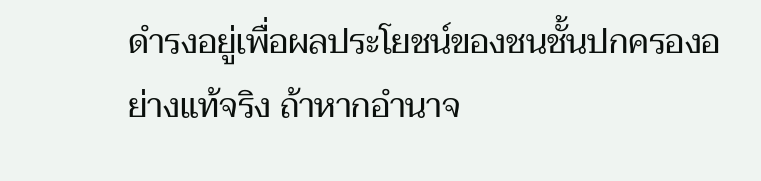ดำรงอยู่เพื่อผลประโยชน์ของชนชั้นปกครองอย่างแท้จริง ถ้าหากอำนาจ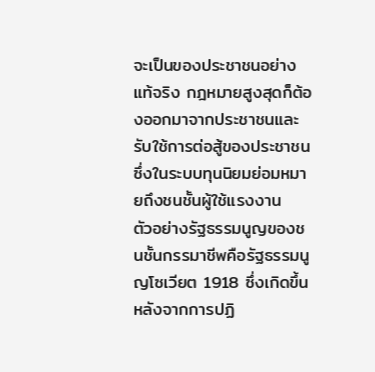จะเป็นของประชาชนอย่างแท้จริง กฎหมายสูงสุดก็ต้องออกมาจากประชาชนและรับใช้การต่อสู้ของประชาชน ซึ่งในระบบทุนนิยมย่อมหมายถึงชนชั้นผู้ใช้แรงงาน
ตัวอย่างรัฐธรรมนูญของชนชั้นกรรมาชีพคือรัฐธรรมนูญโซเวียต 1918 ซึ่งเกิดขึ้นหลังจากการปฏิ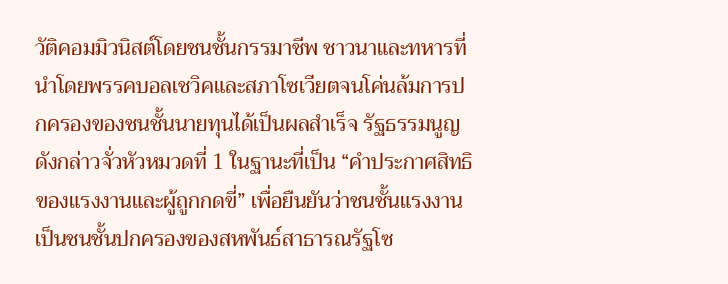วัติคอมมิวนิสต์โดยชนชั้นกรรมาชีพ ชาวนาและทหารที่นำโดยพรรคบอลเชวิคและสภาโซเวียตจนโค่นล้มการปกครองของชนชั้นนายทุนได้เป็นผลสำเร็จ รัฐธรรมนูญดังกล่าวจั่วหัวหมวดที่ 1 ในฐานะที่เป็น “คำประกาศสิทธิของแรงงานและผู้ถูกกดขี่” เพื่อยืนยันว่าชนชั้นแรงงานเป็นชนชั้นปกครองของสหพันธ์สาธารณรัฐโซ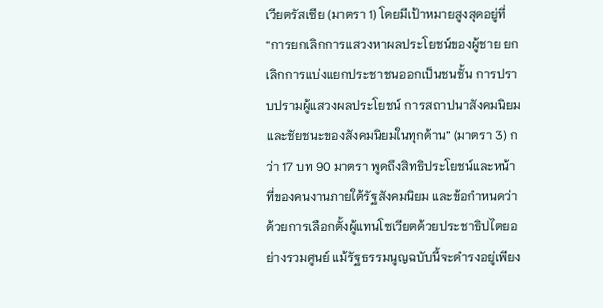เวียตรัสเซีย (มาตรา 1) โดยมีเป้าหมายสูงสุดอยู่ที่ “การยกเลิกการแสวงหาผลประโยชน์ของผู้ชาย ยกเลิกการแบ่งแยกประชาชนออกเป็นชนชั้น การปราบปรามผู้แสวงผลประโยชน์ การสถาปนาสังคมนิยมและชัยชนะของสังคมนิยมในทุกด้าน” (มาตรา 3) กว่า 17 บท 90 มาตรา พูดถึงสิทธิประโยชน์และหน้าที่ของคนงานภายใต้รัฐสังคมนิยม และข้อกำหนดว่าด้วยการเลือกตั้งผู้แทนโซเวียตด้วยประชาธิปไตยอย่างรวมศูนย์ แม้รัฐธรรมนูญฉบับนี้จะดำรงอยู่เพียง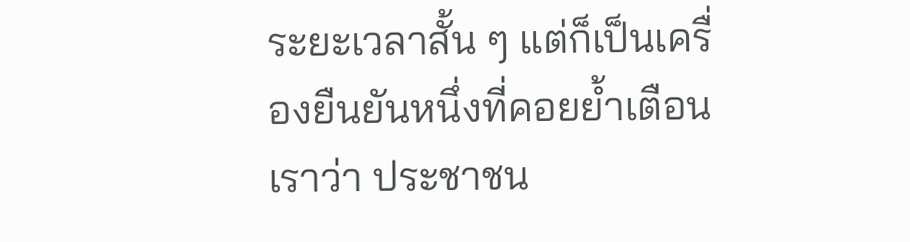ระยะเวลาสั้น ๆ แต่ก็เป็นเครื่องยืนยันหนึ่งที่คอยย้ำเตือนเราว่า ประชาชน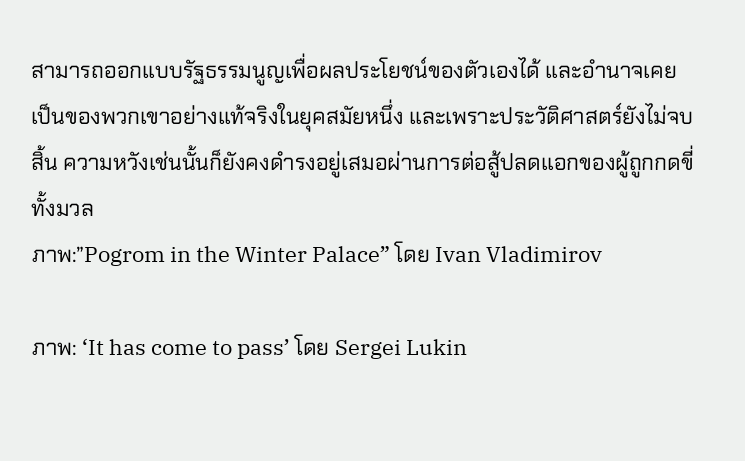สามารถออกแบบรัฐธรรมนูญเพื่อผลประโยชน์ของตัวเองได้ และอำนาจเคยเป็นของพวกเขาอย่างแท้จริงในยุคสมัยหนึ่ง และเพราะประวัติศาสตร์ยังไม่จบสิ้น ความหวังเช่นนั้นก็ยังคงดำรงอยู่เสมอผ่านการต่อสู้ปลดแอกของผู้ถูกกดขี่ทั้งมวล
ภาพ:”Pogrom in the Winter Palace” โดย Ivan Vladimirov

ภาพ: ‘It has come to pass’ โดย Sergei Lukin